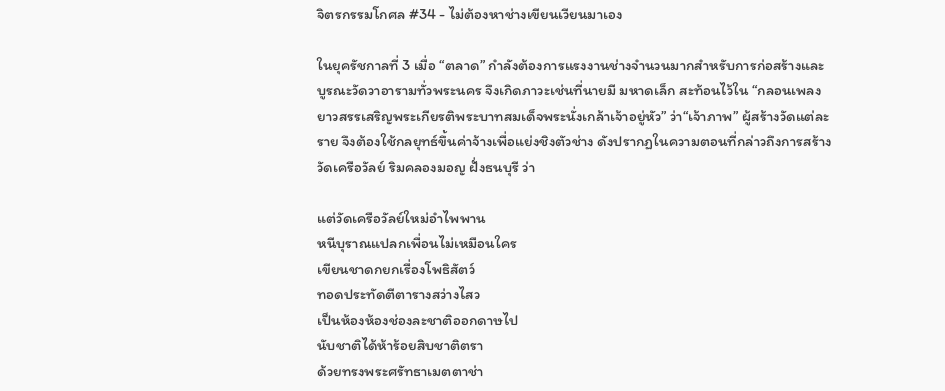จิตรกรรมโกศล #34 - ไม่ต้องหาช่างเขียนเวียนมาเอง

ในยุครัชกาลที่ 3 เมื่อ “ตลาด” กำลังต้องการแรงงานช่างจำนวนมากสำหรับการก่อสร้างและบูรณะวัดวาอารามทั่วพระนคร จึงเกิดภาวะเช่นที่นายมี มหาดเล็ก สะท้อนไว้ใน “กลอนเพลงยาวสรรเสริญพระเกียรติพระบาทสมเด็จพระนั่งเกล้าเจ้าอยู่หัว” ว่า“เจ้าภาพ” ผู้สร้างวัดแต่ละราย จึงต้องใช้กลยุทธ์ขึ้นค่าจ้างเพื่อแย่งชิงตัวช่าง ดังปรากฏในความตอนที่กล่าวถึงการสร้างวัดเครือวัลย์ ริมคลองมอญ ฝั่งธนบุรี ว่า

แต่วัดเครือวัลย์ใหม่อำไพพาน
หนีบุราณแปลกเพื่อนไม่เหมือนใคร
เขียนชาดกยกเรื่องโพธิสัตว์
ทอดประทัดตีตารางสว่างไสว
เป็นห้องห้องช่องละชาติออกดาษไป
นับชาติได้ห้าร้อยสิบชาติตรา
ด้วยทรงพระศรัทธาเมตตาช่า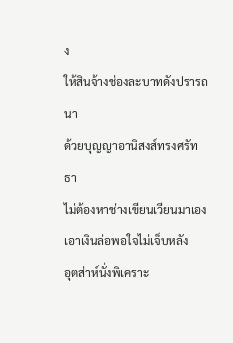ง
ให้สินจ้างช่องละบาทดังปรารถนา
ด้วยบุญญาอานิสงส์ทรงศรัทธา
ไม่ต้องหาช่างเขียนเวียนมาเอง
เอาเงินล่อพอใจไม่เจ็บหลัง
อุตส่าห์นั่งพิเคราะ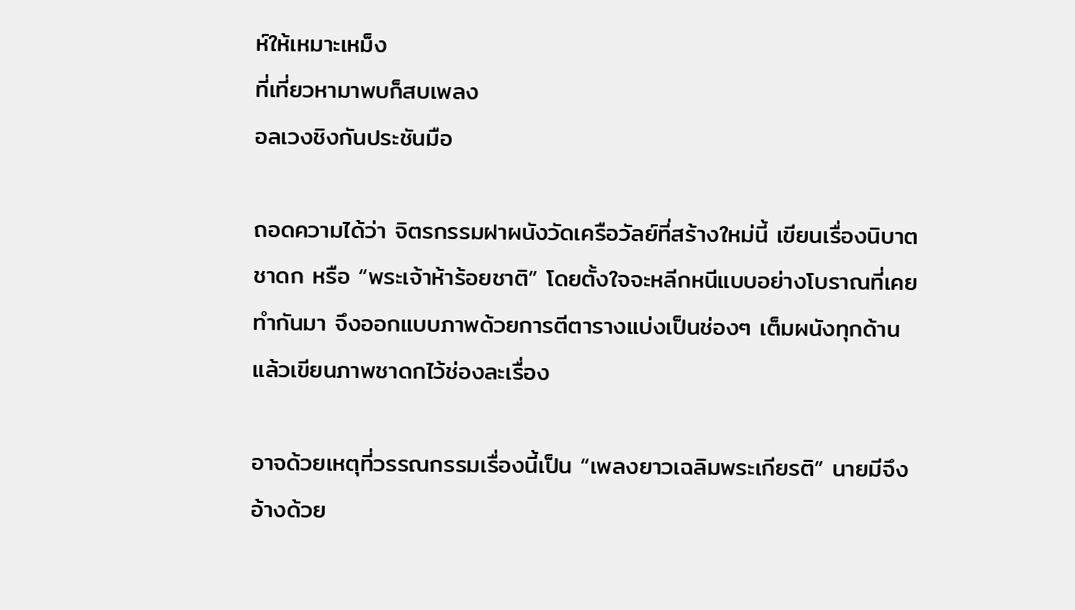ห์ให้เหมาะเหม็ง
ที่เที่ยวหามาพบก็สบเพลง
อลเวงชิงกันประชันมือ

ถอดความได้ว่า จิตรกรรมฝาผนังวัดเครือวัลย์ที่สร้างใหม่นี้ เขียนเรื่องนิบาตชาดก หรือ “พระเจ้าห้าร้อยชาติ” โดยตั้งใจจะหลีกหนีแบบอย่างโบราณที่เคยทำกันมา จึงออกแบบภาพด้วยการตีตารางแบ่งเป็นช่องๆ เต็มผนังทุกด้าน แล้วเขียนภาพชาดกไว้ช่องละเรื่อง

อาจด้วยเหตุที่วรรณกรรมเรื่องนี้เป็น “เพลงยาวเฉลิมพระเกียรติ” นายมีจึงอ้างด้วย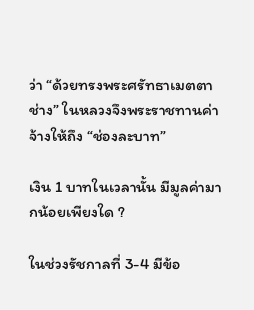ว่า “ด้วยทรงพระศรัทธาเมตตาช่าง” ในหลวงจึงพระราชทานค่าจ้างให้ถึง “ช่องละบาท”

เงิน 1 บาทในเวลานั้น มีมูลค่ามากน้อยเพียงใด ?

ในช่วงรัชกาลที่ 3-4 มีข้อ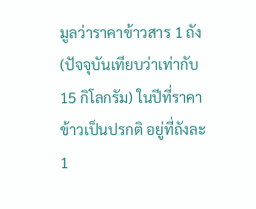มูลว่าราคาข้าวสาร 1 ถัง (ปัจจุบันเทียบว่าเท่ากับ 15 กิโลกรัม) ในปีที่ราคาข้าวเป็นปรกติ อยู่ที่ถังละ 1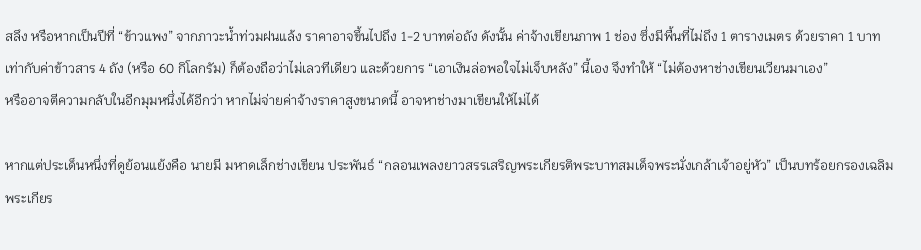สลึง หรือหากเป็นปีที่ “ข้าวแพง” จากภาวะน้ำท่วมฝนแล้ง ราคาอาจขึ้นไปถึง 1-2 บาทต่อถัง ดังนั้น ค่าจ้างเขียนภาพ 1 ช่อง ซึ่งมีพื้นที่ไม่ถึง 1 ตารางเมตร ด้วยราคา 1 บาท เท่ากับค่าข้าวสาร 4 ถัง (หรือ 60 กิโลกรัม) ก็ต้องถือว่าไม่เลวทีเดียว และด้วยการ “เอาเงินล่อพอใจไม่เจ็บหลัง” นี้เอง จึงทำให้ “ไม่ต้องหาช่างเขียนเวียนมาเอง”
หรืออาจตีความกลับในอีกมุมหนึ่งได้อีกว่า หากไม่จ่ายค่าจ้างราคาสูงขนาดนี้ อาจหาช่างมาเขียนให้ไม่ได้

หากแต่ประเด็นหนึ่งที่ดูย้อนแย้งคือ นายมี มหาดเล็กช่างเขียน ประพันธ์ “กลอนเพลงยาวสรรเสริญพระเกียรติพระบาทสมเด็จพระนั่งเกล้าเจ้าอยู่หัว” เป็นบทร้อยกรองเฉลิมพระเกียร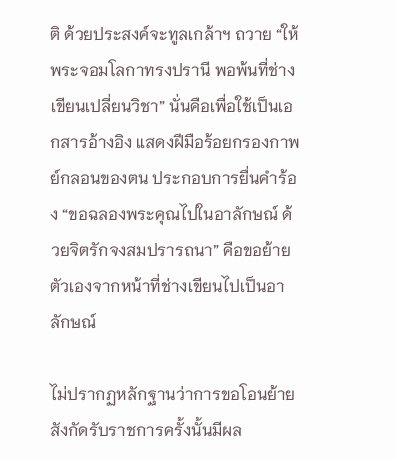ติ ด้วยประสงค์จะทูลเกล้าฯ ถวาย “ให้พระจอมโลกาทรงปรานี พอพ้นที่ช่างเขียนเปลี่ยนวิชา” นั่นคือเพื่อใช้เป็นเอกสารอ้างอิง แสดงฝีมือร้อยกรองกาพย์กลอนของตน ประกอบการยื่นคำร้อง “ขอฉลองพระคุณไปในอาลักษณ์ ด้วยจิตรักจงสมปรารถนา” คือขอย้ายตัวเองจากหน้าที่ช่างเขียนไปเป็นอาลักษณ์

ไม่ปรากฏหลักฐานว่าการขอโอนย้ายสังกัดรับราชการครั้งนั้นมีผล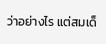ว่าอย่างไร แต่สมเด็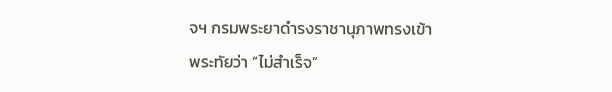จฯ กรมพระยาดำรงราชานุภาพทรงเข้าพระทัยว่า “ไม่สำเร็จ”